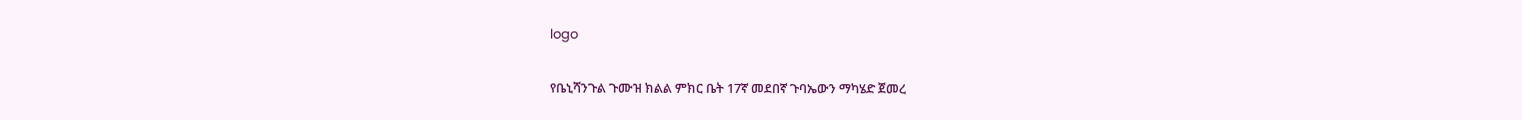logo

የቤኒሻንጉል ጉሙዝ ክልል ምክር ቤት 17ኛ መደበኛ ጉባኤውን ማካሄድ ጀመረ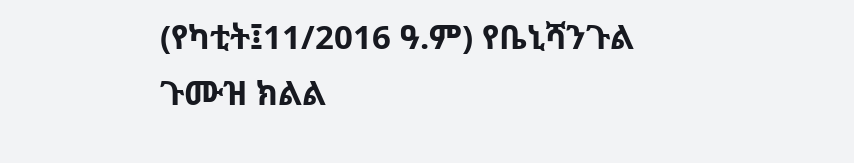(የካቲት፤11/2016 ዓ.ም) የቤኒሻንጉል ጉሙዝ ክልል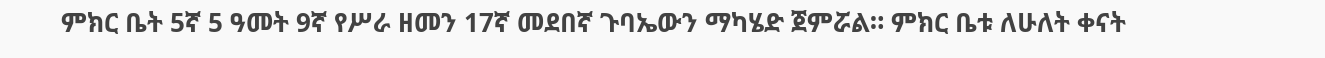ምክር ቤት 5ኛ 5 ዓመት 9ኛ የሥራ ዘመን 17ኛ መደበኛ ጉባኤውን ማካሄድ ጀምሯል። ምክር ቤቱ ለሁለት ቀናት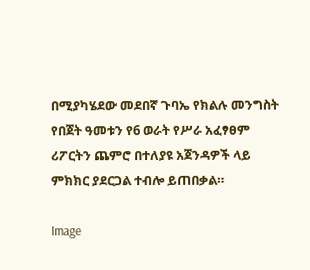በሚያካሄደው መደበኛ ጉባኤ የክልሉ መንግስት የበጀት ዓመቱን የ6 ወራት የሥራ አፈፃፀም ሪፖርትን ጨምሮ በተለያዩ አጀንዳዎች ላይ ምክክር ያደርጋል ተብሎ ይጠበቃል።

Image